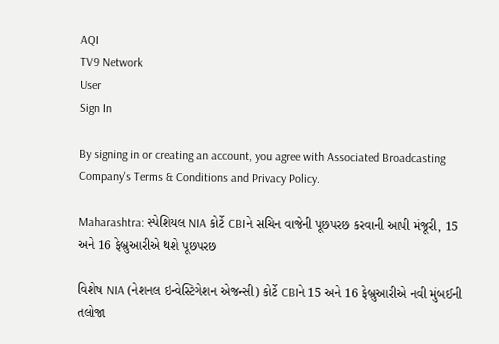AQI
TV9 Network
User
Sign In

By signing in or creating an account, you agree with Associated Broadcasting Company's Terms & Conditions and Privacy Policy.

Maharashtra: સ્પેશિયલ NIA કોર્ટે CBIને સચિન વાજેની પૂછપરછ કરવાની આપી મંજૂરી, 15 અને 16 ફેબ્રુઆરીએ થશે પૂછપરછ

વિશેષ NIA (નેશનલ ઇન્વેસ્ટિગેશન એજન્સી) કોર્ટે CBIને 15 અને 16 ફેબ્રુઆરીએ નવી મુંબઈની તલોજા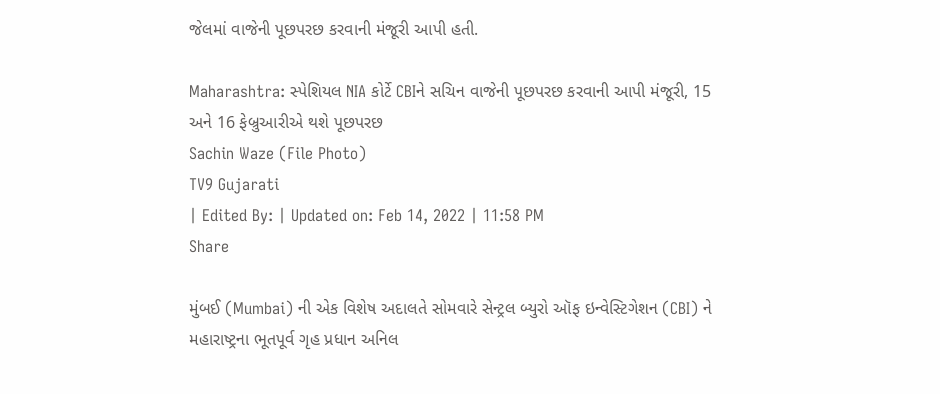જેલમાં વાજેની પૂછપરછ કરવાની મંજૂરી આપી હતી.

Maharashtra: સ્પેશિયલ NIA કોર્ટે CBIને સચિન વાજેની પૂછપરછ કરવાની આપી મંજૂરી, 15 અને 16 ફેબ્રુઆરીએ થશે પૂછપરછ
Sachin Waze (File Photo)
TV9 Gujarati
| Edited By: | Updated on: Feb 14, 2022 | 11:58 PM
Share

મુંબઈ (Mumbai) ની એક વિશેષ અદાલતે સોમવારે સેન્ટ્રલ બ્યુરો ઑફ ઇન્વેસ્ટિગેશન (CBI) ને મહારાષ્ટ્રના ભૂતપૂર્વ ગૃહ પ્રધાન અનિલ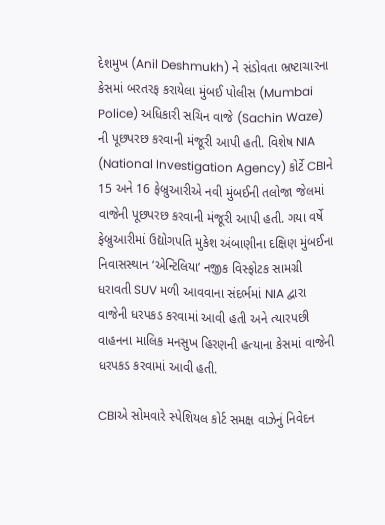દેશમુખ (Anil Deshmukh) ને સંડોવતા ભ્રષ્ટાચારના કેસમાં બરતરફ કરાયેલા મુંબઈ પોલીસ (Mumbai Police) અધિકારી સચિન વાજે (Sachin Waze) ની પૂછપરછ કરવાની મંજૂરી આપી હતી. વિશેષ NIA (National Investigation Agency) કોર્ટે CBIને 15 અને 16 ફેબ્રુઆરીએ નવી મુંબઈની તલોજા જેલમાં વાજેની પૂછપરછ કરવાની મંજૂરી આપી હતી. ગયા વર્ષે ફેબ્રુઆરીમાં ઉદ્યોગપતિ મુકેશ અંબાણીના દક્ષિણ મુંબઈના નિવાસસ્થાન ‘એન્ટિલિયા’ નજીક વિસ્ફોટક સામગ્રી ધરાવતી SUV મળી આવવાના સંદર્ભમાં NIA દ્વારા વાજેની ધરપકડ કરવામાં આવી હતી અને ત્યારપછી વાહનના માલિક મનસુખ હિરણની હત્યાના કેસમાં વાજેની ધરપકડ કરવામાં આવી હતી.

CBIએ સોમવારે સ્પેશિયલ કોર્ટ સમક્ષ વાઝેનું નિવેદન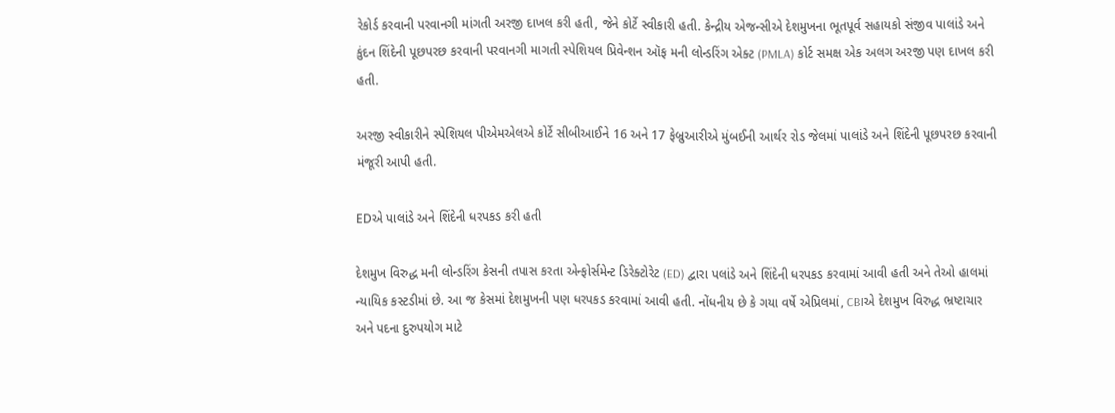રેકોર્ડ કરવાની પરવાનગી માંગતી અરજી દાખલ કરી હતી, જેને કોર્ટે સ્વીકારી હતી. કેન્દ્રીય એજન્સીએ દેશમુખના ભૂતપૂર્વ સહાયકો સંજીવ પાલાંડે અને કુંદન શિંદેની પૂછપરછ કરવાની પરવાનગી માગતી સ્પેશિયલ પ્રિવેન્શન ઑફ મની લોન્ડરિંગ એક્ટ (PMLA) કોર્ટ સમક્ષ એક અલગ અરજી પણ દાખલ કરી હતી.

અરજી સ્વીકારીને સ્પેશિયલ પીએમએલએ કોર્ટે સીબીઆઈને 16 અને 17 ફેબ્રુઆરીએ મુંબઈની આર્થર રોડ જેલમાં પાલાંડે અને શિંદેની પૂછપરછ કરવાની મંજૂરી આપી હતી.

EDએ પાલાંડે અને શિંદેની ધરપકડ કરી હતી

દેશમુખ વિરુદ્ધ મની લોન્ડરિંગ કેસની તપાસ કરતા એન્ફોર્સમેન્ટ ડિરેક્ટોરેટ (ED) દ્વારા પલાંડે અને શિંદેની ધરપકડ કરવામાં આવી હતી અને તેઓ હાલમાં ન્યાયિક કસ્ટડીમાં છે. આ જ કેસમાં દેશમુખની પણ ધરપકડ કરવામાં આવી હતી. નોંધનીય છે કે ગયા વર્ષે એપ્રિલમાં, CBIએ દેશમુખ વિરુદ્ધ ભ્રષ્ટાચાર અને પદના દુરુપયોગ માટે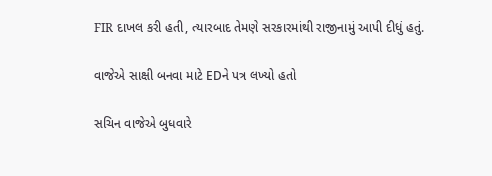FIR દાખલ કરી હતી, ત્યારબાદ તેમણે સરકારમાંથી રાજીનામું આપી દીધું હતું.

વાજેએ સાક્ષી બનવા માટે EDને પત્ર લખ્યો હતો

સચિન વાજેએ બુધવારે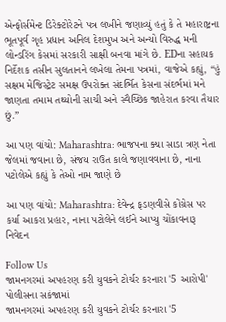એન્ફોર્સમેન્ટ ડિરેક્ટોરેટને પત્ર લખીને જણાવ્યું હતું કે તે મહારાષ્ટ્રના ભૂતપૂર્વ ગૃહ પ્રધાન અનિલ દેશમુખ અને અન્યો વિરુદ્ધ મની લોન્ડરિંગ કેસમાં સરકારી સાક્ષી બનવા માંગે છે. EDના સહાયક નિર્દેશક તસીન સુલતાનને લખેલા તેમના પત્રમાં, વાજેએ કહ્યું, “હું સક્ષમ મેજિસ્ટ્રેટ સમક્ષ ઉપરોક્ત સંદર્ભિત કેસના સંદર્ભમાં મને જાણતા તમામ તથ્યોની સાચી અને સ્વૈચ્છિક જાહેરાત કરવા તૈયાર છું.”

આ પણ વાંચો: Maharashtra: ભાજપના ક્યા સાડા ત્રણ નેતા જેલમાં જવાના છે, સંજય રાઉત કાલે જણાવવાના છે, નાના પટોલેએ કહ્યું કે તેઓ નામ જાણે છે

આ પણ વાંચો: Maharashtra: દેવેન્દ્ર ફડણવીસે કોંગ્રેસ પર કર્યા આકરા પ્રહાર, નાના પટોલેને લઈને આપ્યુ ચોંકાવનારૂ નિવેદન

Follow Us
જામનગરમાં અપહરણ કરી યુવકને ટોર્ચર કરનારા '5 આરોપી' પોલીસના સકંજામાં
જામનગરમાં અપહરણ કરી યુવકને ટોર્ચર કરનારા '5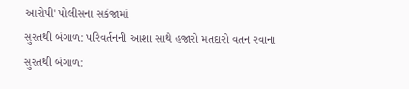આરોપી' પોલીસના સકંજામાં
સુરતથી બંગાળ: પરિવર્તનની આશા સાથે હજારો મતદારો વતન રવાના
સુરતથી બંગાળ: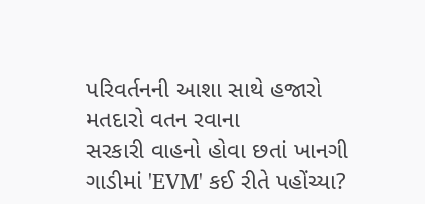પરિવર્તનની આશા સાથે હજારો મતદારો વતન રવાના
સરકારી વાહનો હોવા છતાં ખાનગી ગાડીમાં 'EVM' કઈ રીતે પહોંચ્યા?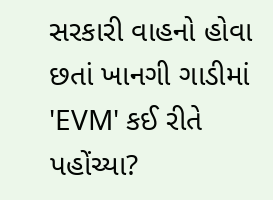સરકારી વાહનો હોવા છતાં ખાનગી ગાડીમાં 'EVM' કઈ રીતે પહોંચ્યા?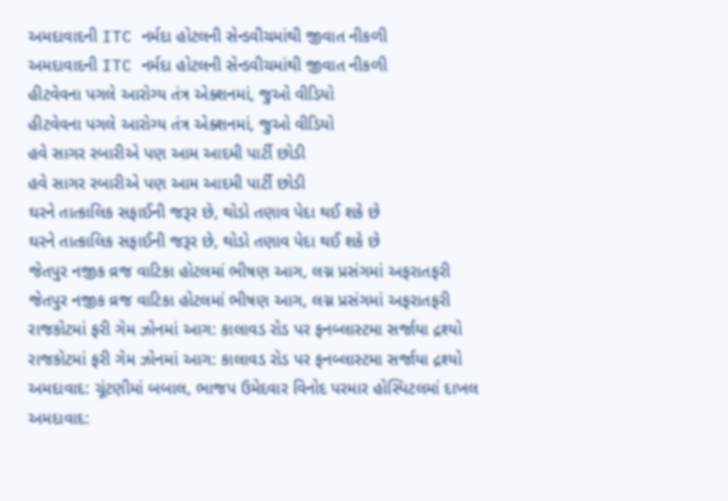અમદાવાદની ITC નર્મદા હોટલની સેન્ડવીચમાંથી જીવાત નીકળી
અમદાવાદની ITC નર્મદા હોટલની સેન્ડવીચમાંથી જીવાત નીકળી
હીટવેવના પગલે આરોગ્ય તંત્ર એક્શનમાં, જુઓ વીડિયો
હીટવેવના પગલે આરોગ્ય તંત્ર એક્શનમાં, જુઓ વીડિયો
હવે સાગર રબારીએ પણ આમ આદમી પાર્ટી છોડી
હવે સાગર રબારીએ પણ આમ આદમી પાર્ટી છોડી
ઘરને તાત્કાલિક સફાઈની જરૂર છે, થોડો તણાવ પેદા થઈ શકે છે
ઘરને તાત્કાલિક સફાઈની જરૂર છે, થોડો તણાવ પેદા થઈ શકે છે
જેતપુર નજીક વ્રજ વાટિકા હોટલમાં ભીષણ આગ, લગ્ન પ્રસંગમાં અફરાતફરી
જેતપુર નજીક વ્રજ વાટિકા હોટલમાં ભીષણ આગ, લગ્ન પ્રસંગમાં અફરાતફરી
રાજકોટમાં ફરી ગેમ ઝોનમાં આગ: કાલાવડ રોડ પર ફનબ્લાસ્ટમા સર્જાયા દ્રશ્યો
રાજકોટમાં ફરી ગેમ ઝોનમાં આગ: કાલાવડ રોડ પર ફનબ્લાસ્ટમા સર્જાયા દ્રશ્યો
અમદાવાદ: ચૂંટણીમાં બબાલ, ભાજપ ઉમેદવાર વિનોદ પરમાર હોસ્પિટલમાં દાખલ
અમદાવાદ: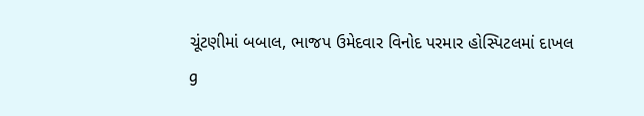ચૂંટણીમાં બબાલ, ભાજપ ઉમેદવાર વિનોદ પરમાર હોસ્પિટલમાં દાખલ
g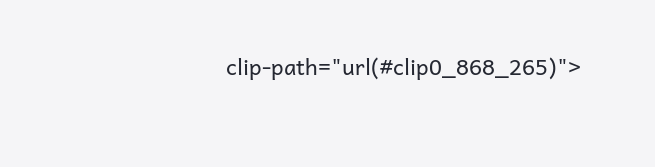clip-path="url(#clip0_868_265)">